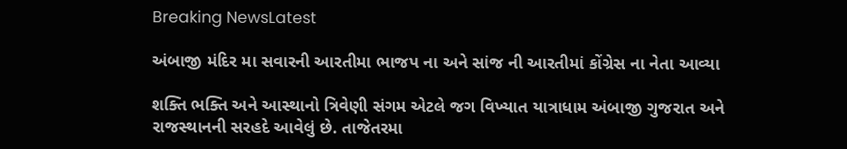Breaking NewsLatest

અંબાજી મંદિર મા સવારની આરતીમા ભાજપ ના અને સાંજ ની આરતીમાં કોંગ્રેસ ના નેતા આવ્યા

શક્તિ ભક્તિ અને આસ્થાનો ત્રિવેણી સંગમ એટલે જગ વિખ્યાત યાત્રાધામ અંબાજી ગુજરાત અને રાજસ્થાનની સરહદે આવેલું છે. તાજેતરમા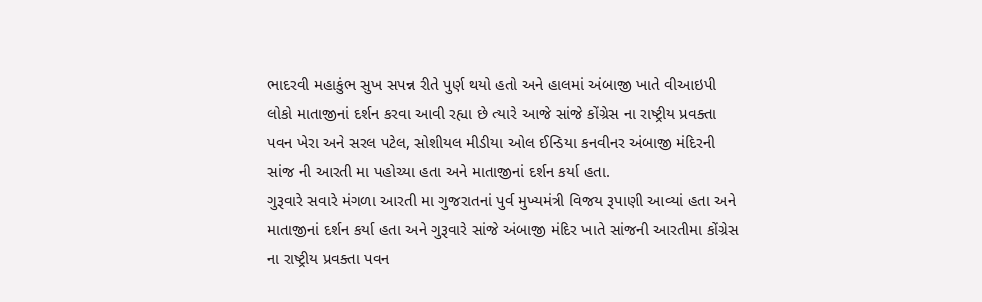ભાદરવી મહાકુંભ સુખ સપન્ન રીતે પુર્ણ થયો હતો અને હાલમાં અંબાજી ખાતે વીઆઇપી લોકો માતાજીનાં દર્શન કરવા આવી રહ્યા છે ત્યારે આજે સાંજે કોંગ્રેસ ના રાષ્ટ્રીય પ્રવક્તા પવન ખેરા અને સરલ પટેલ, સોશીયલ મીડીયા ઓલ ઈન્ડિયા કનવીનર અંબાજી મંદિરની સાંજ ની આરતી મા પહોચ્યા હતા અને માતાજીનાં દર્શન કર્યા હતા.
ગુરૂવારે સવારે મંગળા આરતી મા ગુજરાતનાં પુર્વ મુખ્યમંત્રી વિજય રૂપાણી આવ્યાં હતા અને માતાજીનાં દર્શન કર્યા હતા અને ગુરૂવારે સાંજે અંબાજી મંદિર ખાતે સાંજની આરતીમા કોંગ્રેસ ના રાષ્ટ્રીય પ્રવક્તા પવન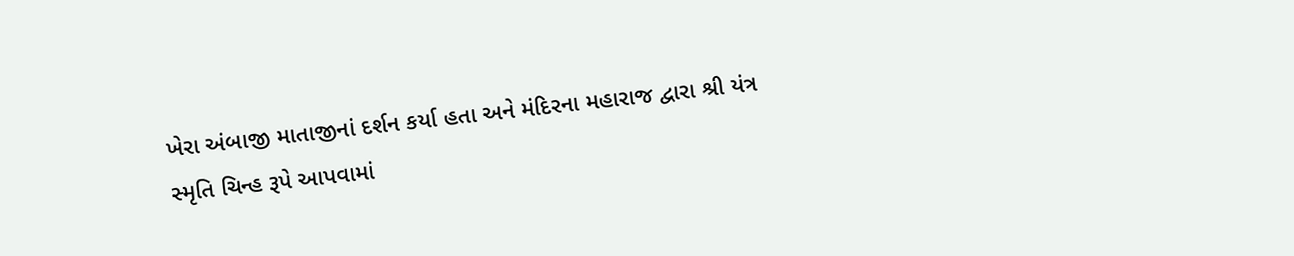ખેરા અંબાજી માતાજીનાં દર્શન કર્યા હતા અને મંદિરના મહારાજ દ્વારા શ્રી યંત્ર સ્મૃતિ ચિન્હ રૂપે આપવામાં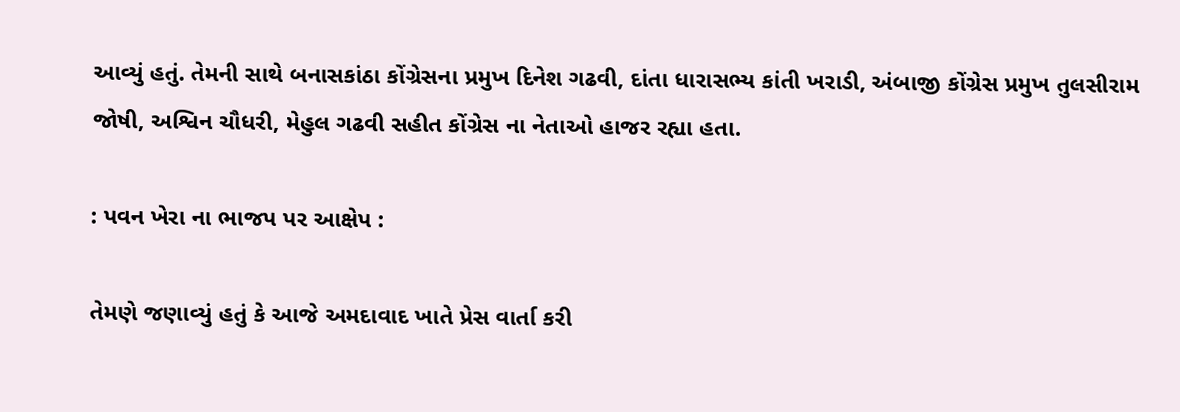આવ્યું હતું. તેમની સાથે બનાસકાંઠા કોંગ્રેસના પ્રમુખ દિનેશ ગઢવી, દાંતા ધારાસભ્ય કાંતી ખરાડી, અંબાજી કોંગ્રેસ પ્રમુખ તુલસીરામ જોષી, અશ્વિન ચૌધરી, મેહુલ ગઢવી સહીત કોંગ્રેસ ના નેતાઓ હાજર રહ્યા હતા.

: પવન ખેરા ના ભાજપ પર આક્ષેપ :

તેમણે જણાવ્યું હતું કે આજે અમદાવાદ ખાતે પ્રેસ વાર્તા કરી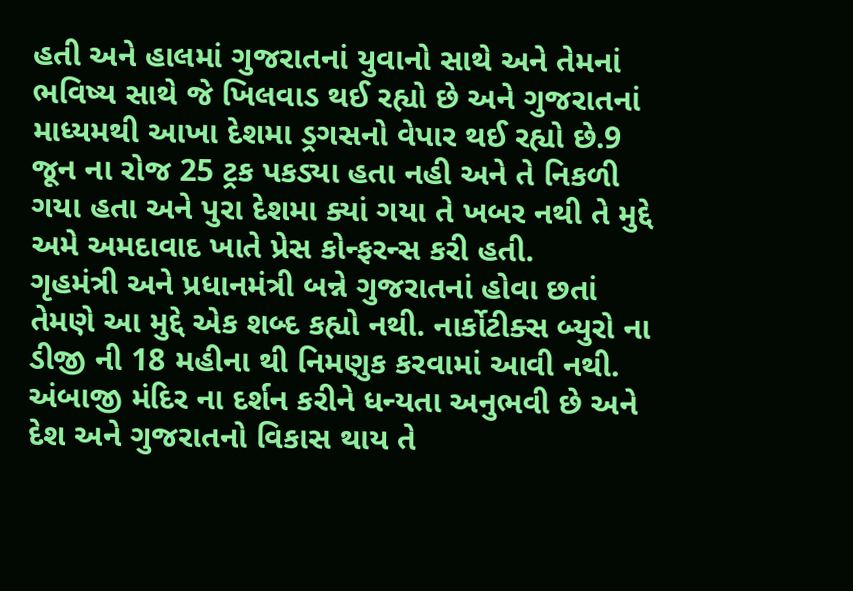હતી અને હાલમાં ગુજરાતનાં યુવાનો સાથે અને તેમનાં ભવિષ્ય સાથે જે ખિલવાડ થઈ રહ્યો છે અને ગુજરાતનાં માધ્યમથી આખા દેશમા ડ્રગસનો વેપાર થઈ રહ્યો છે.9 જૂન ના રોજ 25 ટ્રક પકડ્યા હતા નહી અને તે નિકળી ગયા હતા અને પુરા દેશમા ક્યાં ગયા તે ખબર નથી તે મુદ્દે અમે અમદાવાદ ખાતે પ્રેસ કોન્ફરન્સ કરી હતી.
ગૃહમંત્રી અને પ્રધાનમંત્રી બન્ને ગુજરાતનાં હોવા છતાં તેમણે આ મુદ્દે એક શબ્દ કહ્યો નથી. નાર્કોટીક્સ બ્યુરો ના ડીજી ની 18 મહીના થી નિમણુક કરવામાં આવી નથી. અંબાજી મંદિર ના દર્શન કરીને ધન્યતા અનુભવી છે અને દેશ અને ગુજરાતનો વિકાસ થાય તે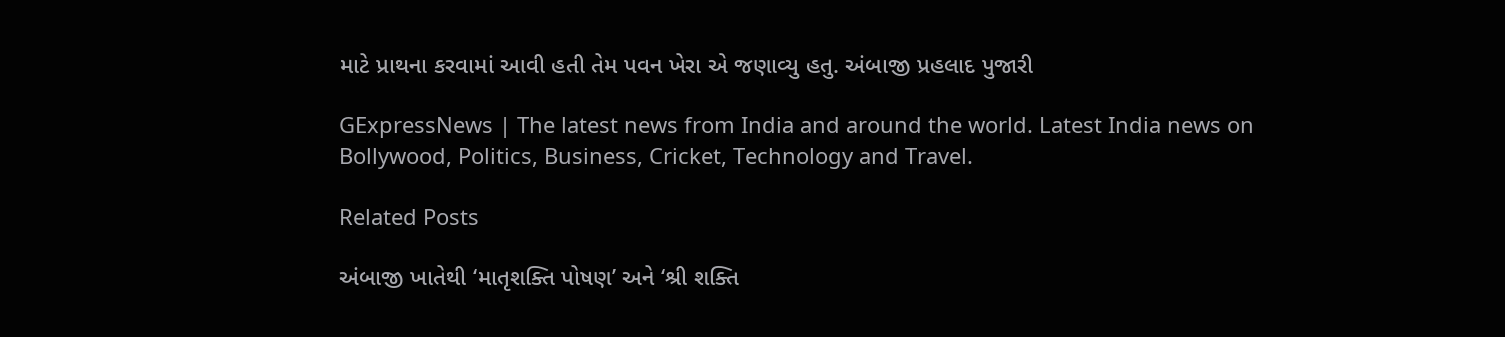માટે પ્રાથના કરવામાં આવી હતી તેમ પવન ખેરા એ જણાવ્યુ હતુ. અંબાજી પ્રહલાદ પુજારી

GExpressNews | The latest news from India and around the world. Latest India news on Bollywood, Politics, Business, Cricket, Technology and Travel.

Related Posts

અંબાજી ખાતેથી ‘માતૃશક્તિ પોષણ’ અને ‘શ્રી શક્તિ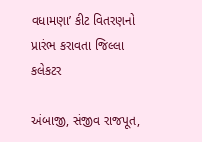વધામણા’ કીટ વિતરણનો પ્રારંભ કરાવતા જિલ્લા કલેકટર

અંબાજી, સંજીવ રાજપૂત,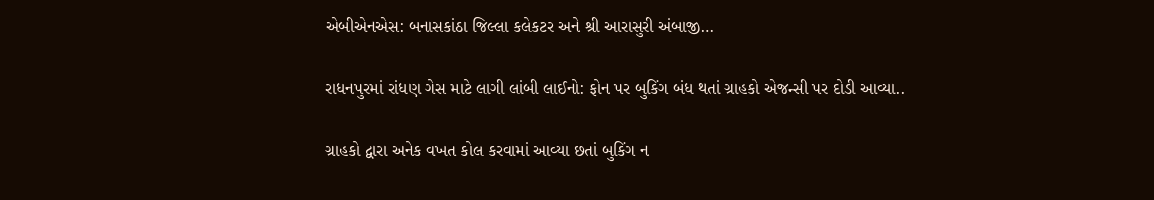એબીએનએસ: બનાસકાંઠા જિલ્લા કલેકટર અને શ્રી આરાસુરી અંબાજી…

રાધનપુરમાં રાંધણ ગેસ માટે લાગી લાંબી લાઈનો: ફોન પર બુકિંગ બંધ થતાં ગ્રાહકો એજન્સી પર દોડી આવ્યા..

ગ્રાહકો દ્વારા અનેક વખત કોલ કરવામાં આવ્યા છતાં બુકિંગ ન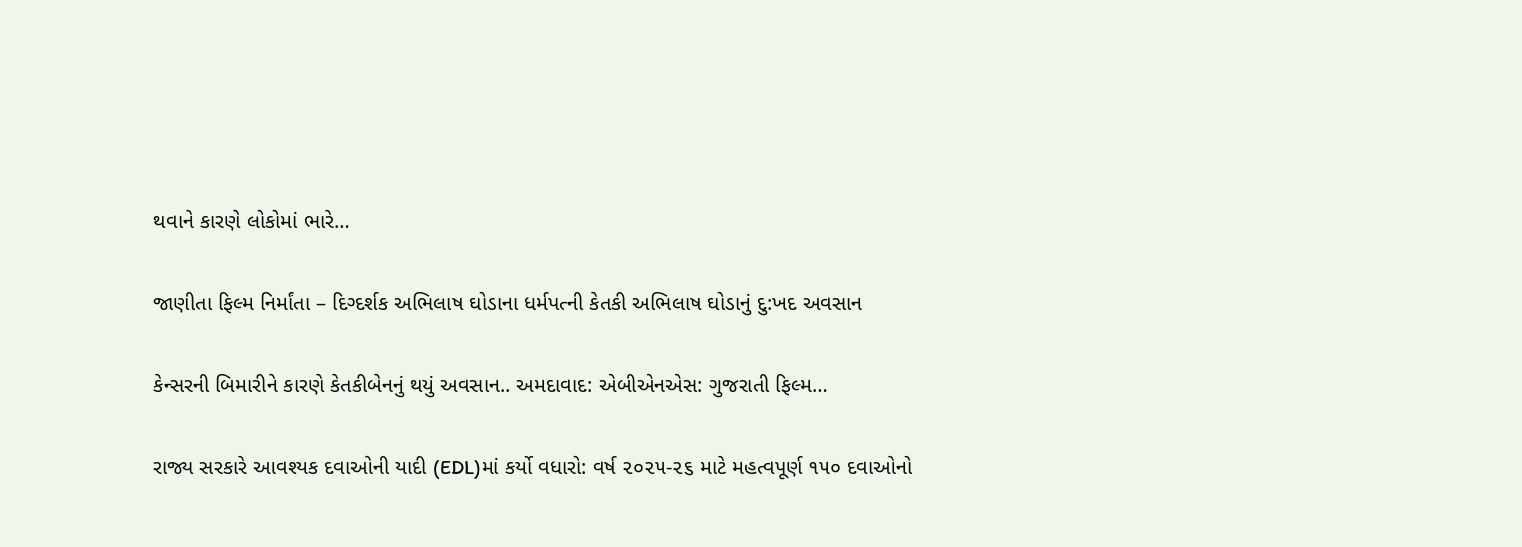થવાને કારણે લોકોમાં ભારે…

જાણીતા ફિલ્મ નિર્માંતા – દિગ્દર્શક અભિલાષ ઘોડાના ધર્મપત્ની કેતકી અભિલાષ ઘોડાનું દુ:ખદ અવસાન

કેન્સરની બિમારીને કારણે કેતકીબેનનું થયું અવસાન.. અમદાવાદ: એબીએનએસ: ગુજરાતી ફિલ્મ…

રાજ્ય સરકારે આવશ્યક દવાઓની યાદી (EDL)માં કર્યો વધારો: વર્ષ ૨૦૨૫-૨૬ માટે મહત્વપૂર્ણ ૧૫૦ દવાઓનો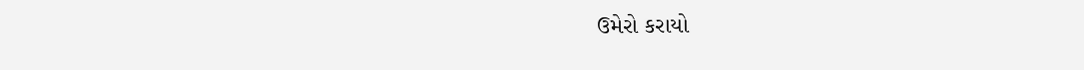ઉમેરો કરાયો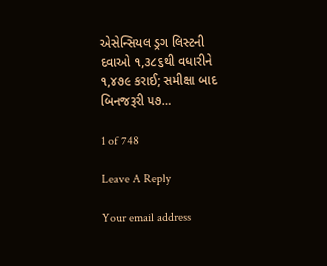એસેન્સિયલ ડ્રગ લિસ્ટની દવાઓ ૧,૩૮૬થી વધારીને ૧,૪૭૯ કરાઈ; સમીક્ષા બાદ બિનજરૂરી ૫૭…

1 of 748

Leave A Reply

Your email address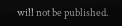will not be published.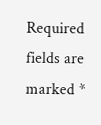Required fields are marked *